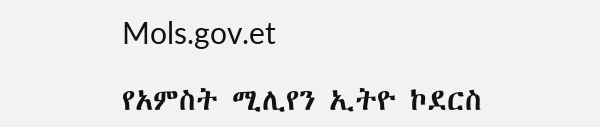Mols.gov.et

የአምስት ሚሊየን ኢትዮ ኮደርስ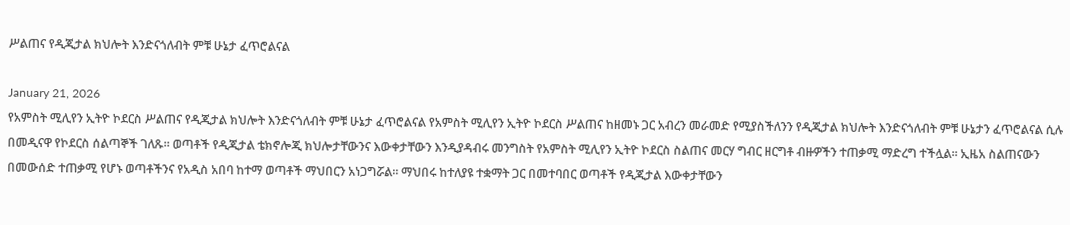ሥልጠና የዲጂታል ክህሎት እንድናጎለብት ምቹ ሁኔታ ፈጥሮልናል

January 21, 2026
የአምስት ሚሊየን ኢትዮ ኮደርስ ሥልጠና የዲጂታል ክህሎት እንድናጎለብት ምቹ ሁኔታ ፈጥሮልናል የአምስት ሚሊየን ኢትዮ ኮደርስ ሥልጠና ከዘመኑ ጋር አብረን መራመድ የሚያስችለንን የዲጂታል ክህሎት እንድናጎለብት ምቹ ሁኔታን ፈጥሮልናል ሲሉ በመዲናዋ የኮደርስ ሰልጣኞች ገለጹ። ወጣቶች የዲጂታል ቴክኖሎጂ ክህሎታቸውንና እውቀታቸውን እንዲያዳብሩ መንግስት የአምስት ሚሊየን ኢትዮ ኮደርስ ስልጠና መርሃ ግብር ዘርግቶ ብዙዎችን ተጠቃሚ ማድረግ ተችሏል፡፡ ኢዜአ ስልጠናውን በመውሰድ ተጠቃሚ የሆኑ ወጣቶችንና የአዲስ አበባ ከተማ ወጣቶች ማህበርን አነጋግሯል። ማህበሩ ከተለያዩ ተቋማት ጋር በመተባበር ወጣቶች የዲጂታል እውቀታቸውን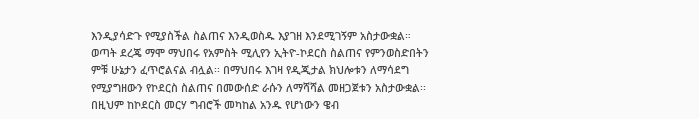እንዲያሳድጉ የሚያስችል ስልጠና እንዲወስዱ እያገዘ እንደሚገኝም አስታውቋል። ወጣት ደረጄ ማሞ ማህበሩ የአምስት ሚሊየን ኢትዮ-ኮደርስ ስልጠና የምንወስድበትን ምቹ ሁኔታን ፈጥሮልናል ብሏል፡፡ በማህበሩ እገዛ የዲጂታል ክህሎቱን ለማሳደግ የሚያግዘውን የኮደርስ ስልጠና በመውሰድ ራሱን ለማሻሻል መዘጋጀቱን አስታውቋል፡፡ በዚህም ከኮደርስ መርሃ ግብሮች መካከል አንዱ የሆነውን ዌብ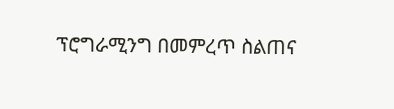ፕሮግራሚንግ በመምረጥ ስልጠና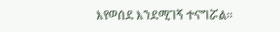እየወሰደ እንደሚገኝ ተናግሯል፡፡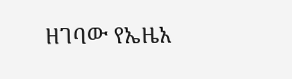ዘገባው የኤዜአ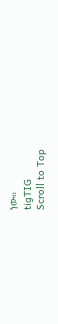ነው።
tigTIG
Scroll to Top